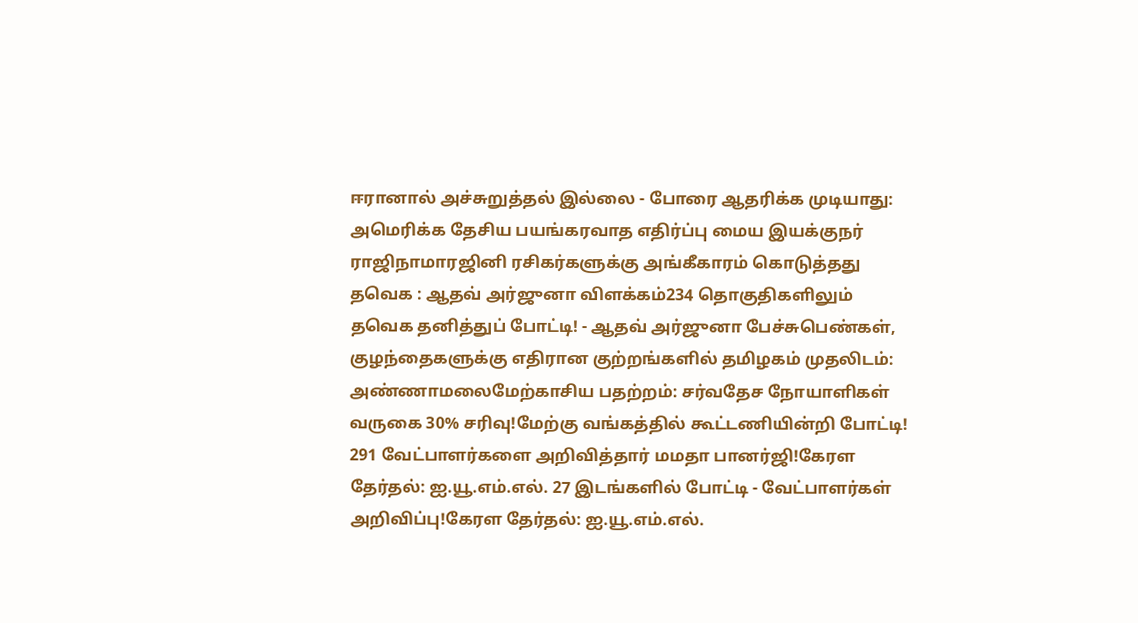ஈரானால் அச்சுறுத்தல் இல்லை - போரை ஆதரிக்க முடியாது: அமெரிக்க தேசிய பயங்கரவாத எதிர்ப்பு மைய இயக்குநர் ராஜிநாமாரஜினி ரசிகர்களுக்கு அங்கீகாரம் கொடுத்தது தவெக : ஆதவ் அர்ஜுனா விளக்கம்234 தொகுதிகளிலும் தவெக தனித்துப் போட்டி! - ஆதவ் அர்ஜுனா பேச்சுபெண்கள், குழந்தைகளுக்கு எதிரான குற்றங்களில் தமிழகம் முதலிடம்: அண்ணாமலைமேற்காசிய பதற்றம்: சர்வதேச நோயாளிகள் வருகை 30% சரிவு!மேற்கு வங்கத்தில் கூட்டணியின்றி போட்டி! 291 வேட்பாளர்களை அறிவித்தார் மமதா பானர்ஜி!கேரள தேர்தல்: ஐ.யூ.எம்.எல். 27 இடங்களில் போட்டி - வேட்பாளர்கள் அறிவிப்பு!கேரள தேர்தல்: ஐ.யூ.எம்.எல்.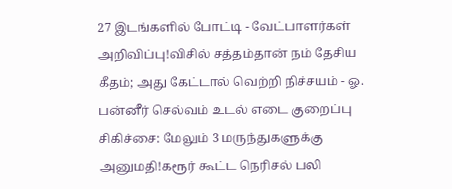27 இடங்களில் போட்டி - வேட்பாளர்கள் அறிவிப்பு!விசில் சத்தம்தான் நம் தேசிய கீதம்; அது கேட்டால் வெற்றி நிச்சயம் - ஓ. பன்னீர் செல்வம் உடல் எடை குறைப்பு சிகிச்சை: மேலும் 3 மருந்துகளுக்கு அனுமதி!கரூர் கூட்ட நெரிசல் பலி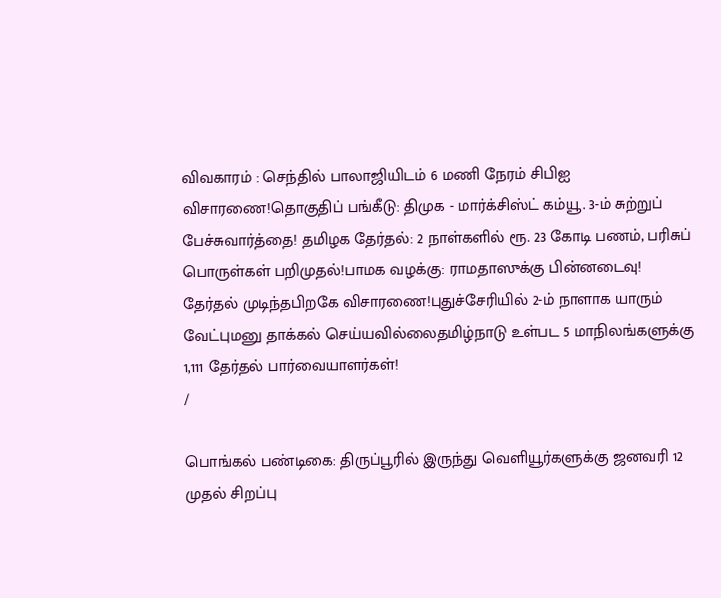விவகாரம் : செந்தில் பாலாஜியிடம் 6 மணி நேரம் சிபிஐ விசாரணை!தொகுதிப் பங்கீடு: திமுக - மார்க்சிஸ்ட் கம்யூ. 3-ம் சுற்றுப் பேச்சுவார்த்தை! தமிழக தேர்தல்: 2 நாள்களில் ரூ. 23 கோடி பணம், பரிசுப் பொருள்கள் பறிமுதல்!பாமக வழக்கு: ராமதாஸுக்கு பின்னடைவு! தேர்தல் முடிந்தபிறகே விசாரணை!புதுச்சேரியில் 2-ம் நாளாக யாரும் வேட்புமனு தாக்கல் செய்யவில்லைதமிழ்நாடு உள்பட 5 மாநிலங்களுக்கு 1,111 தேர்தல் பார்வையாளர்கள்!
/

பொங்கல் பண்டிகை: திருப்பூரில் இருந்து வெளியூர்களுக்கு ஜனவரி 12 முதல் சிறப்பு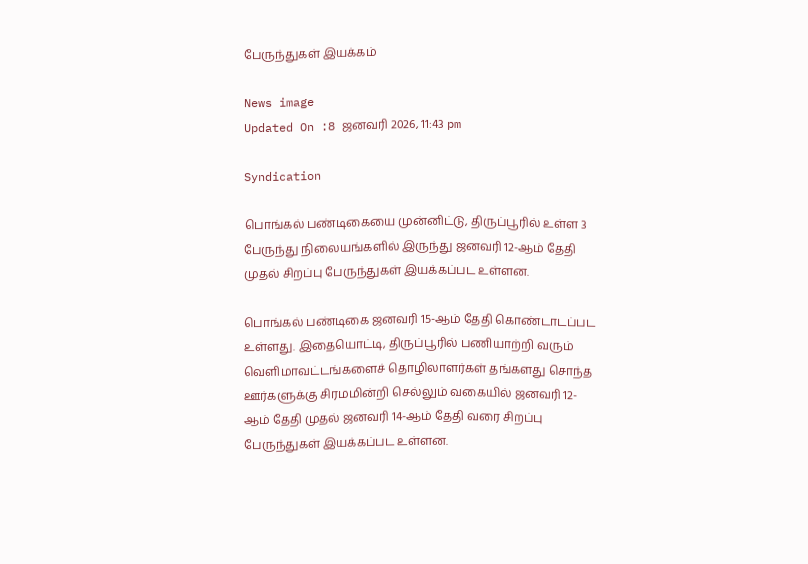பேருந்துகள் இயக்கம்

News image
Updated On :8 ஜனவரி 2026, 11:43 pm

Syndication

பொங்கல் பண்டிகையை முன்னிட்டு, திருப்பூரில் உள்ள 3 பேருந்து நிலையங்களில் இருந்து ஜனவரி 12-ஆம் தேதி முதல் சிறப்பு பேருந்துகள் இயக்கப்பட உள்ளன.

பொங்கல் பண்டிகை ஜனவரி 15-ஆம் தேதி கொண்டாடப்பட உள்ளது. இதையொட்டி, திருப்பூரில் பணியாற்றி வரும் வெளிமாவட்டங்களைச் தொழிலாளர்கள் தங்களது சொந்த ஊர்களுக்கு சிரமமின்றி செல்லும் வகையில் ஜனவரி 12-ஆம் தேதி முதல் ஜனவரி 14-ஆம் தேதி வரை சிறப்பு பேருந்துகள் இயக்கப்பட உள்ளன.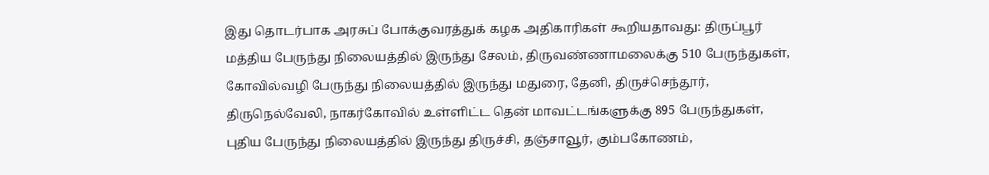இது தொடர்பாக அரசுப் போக்குவரத்துக் கழக அதிகாரிகள் கூறியதாவது: திருப்பூர் மத்திய பேருந்து நிலையத்தில் இருந்து சேலம், திருவண்ணாமலைக்கு 510 பேருந்துகள், கோவில்வழி பேருந்து நிலையத்தில் இருந்து மதுரை, தேனி, திருச்செந்தூர், திருநெல்வேலி, நாகர்கோவில் உள்ளிட்ட தென் மாவட்டங்களுக்கு 895 பேருந்துகள், புதிய பேருந்து நிலையத்தில் இருந்து திருச்சி, தஞ்சாவூர், கும்பகோணம்,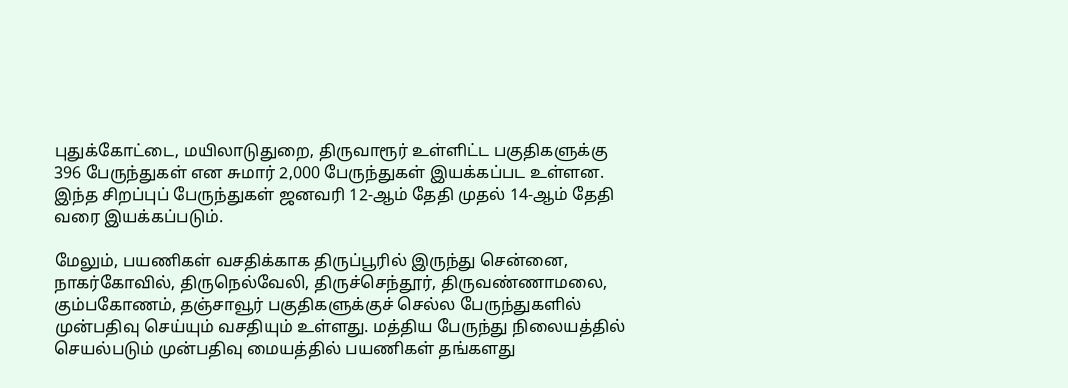புதுக்கோட்டை, மயிலாடுதுறை, திருவாரூர் உள்ளிட்ட பகுதிகளுக்கு 396 பேருந்துகள் என சுமார் 2,000 பேருந்துகள் இயக்கப்பட உள்ளன. இந்த சிறப்புப் பேருந்துகள் ஜனவரி 12-ஆம் தேதி முதல் 14-ஆம் தேதி வரை இயக்கப்படும்.

மேலும், பயணிகள் வசதிக்காக திருப்பூரில் இருந்து சென்னை, நாகர்கோவில், திருநெல்வேலி, திருச்செந்தூர், திருவண்ணாமலை, கும்பகோணம், தஞ்சாவூர் பகுதிகளுக்குச் செல்ல பேருந்துகளில் முன்பதிவு செய்யும் வசதியும் உள்ளது. மத்திய பேருந்து நிலையத்தில் செயல்படும் முன்பதிவு மையத்தில் பயணிகள் தங்களது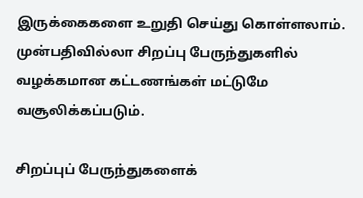இருக்கைகளை உறுதி செய்து கொள்ளலாம். முன்பதிவில்லா சிறப்பு பேருந்துகளில் வழக்கமான கட்டணங்கள் மட்டுமே வசூலிக்கப்படும்.

சிறப்புப் பேருந்துகளைக்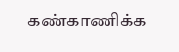கண்காணிக்க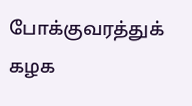போக்குவரத்துக் கழக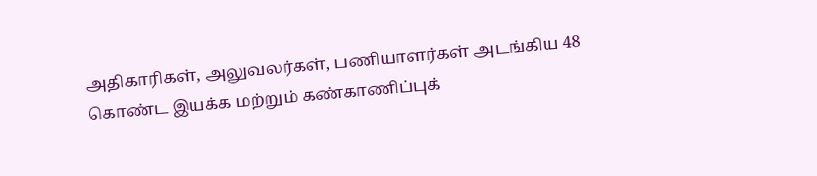அதிகாரிகள், அலுவலர்கள், பணியாளர்கள் அடங்கிய 48 கொண்ட இயக்க மற்றும் கண்காணிப்புக்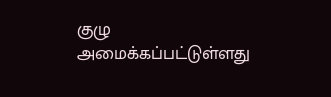குழு அமைக்கப்பட்டுள்ளது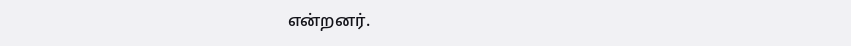என்றனர்.